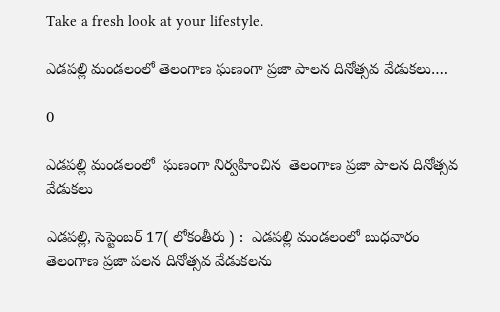Take a fresh look at your lifestyle.

ఎడపల్లి మండలంలో తెలంగాణ ఘణంగా ప్రజా పాలన దినోత్సవ వేడుకలు….

0

ఎడపల్లి మండలంలో  ఘణంగా నిర్వహించిన  తెలంగాణ ప్రజా పాలన దినోత్సవ వేడుకలు

ఎడపల్లి, సెప్టెంబర్ 17( లోకంతీరు ) :  ఎడపల్లి మండలంలో బుధవారం తెలంగాణ ప్రజా పలన దినోత్సవ వేడుకలను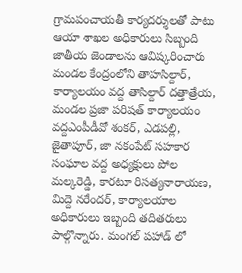గ్రామపంచాయతీ కార్యదర్శులతో పాటు ఆయా శాఖల అధికారులు సిబ్బంది జాతీయ జెండాలను ఆవిష్కరించారు మండల కేంద్రంలోని తాహసిల్దార్, కార్యాలయం వద్ద తాసిల్దార్ దత్తాత్రేయ, మండల ప్రజా పరిషత్ కార్యాలయం వద్దఎంపీడీవో శంకర్, ఎడపల్లి, జైతాపూర్, జా నకంపేట్ సహకార సంఘాల వద్ద అధ్యక్షులు పోల మల్కరెడ్డి, కారటూ రిసత్యనారాయణ, మిద్దె నరేందర్, కార్యాలయాల అధికారులు ఇబ్బంది తదితరులు పాల్గొన్నారు. మంగల్ పహాడ్ లో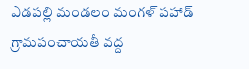ఎడపల్లి మండలం మంగళ్ పహాడ్ గ్రామపంచాయతీ వద్ద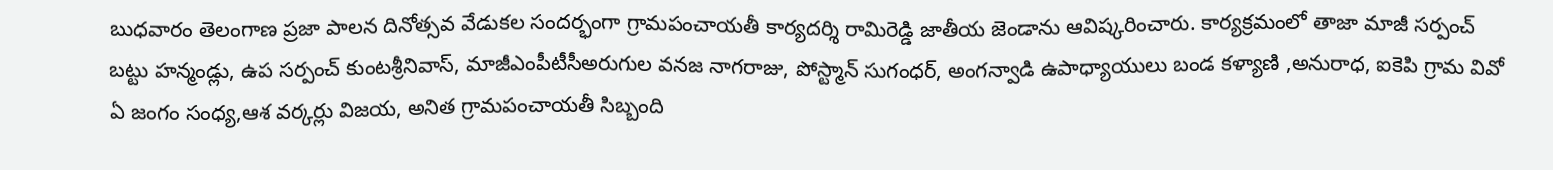బుధవారం తెలంగాణ ప్రజా పాలన దినోత్సవ వేడుకల సందర్భంగా గ్రామపంచాయతీ కార్యదర్శి రామిరెడ్డి జాతీయ జెండాను ఆవిష్కరించారు. కార్యక్రమంలో తాజా మాజీ సర్పంచ్ బట్టు హన్మండ్లు, ఉప సర్పంచ్ కుంటశ్రీనివాస్, మాజీఎంపీటీసీఅరుగుల వనజ నాగరాజు, పోస్ట్మాన్ సుగంధర్, అంగన్వాడి ఉపాధ్యాయులు బండ కళ్యాణి ,అనురాధ, ఐకెపి గ్రామ వివో ఏ జంగం సంధ్య,ఆశ వర్కర్లు విజయ, అనిత గ్రామపంచాయతీ సిబ్బంది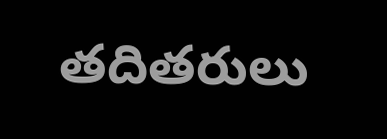తదితరులు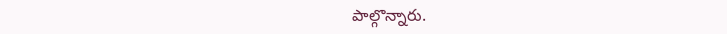పాల్గొన్నారు.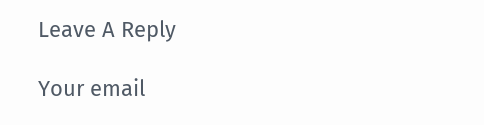Leave A Reply

Your email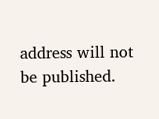address will not be published.